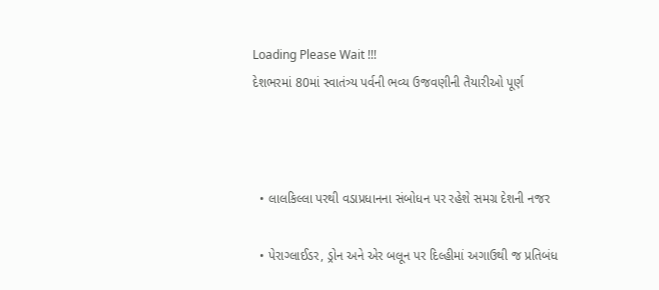Loading Please Wait !!!
દેશભરમાં 80માં સ્વાતંત્ર્ય પર્વની ભવ્ય ઉજવણીની તૈયારીઓ પૂર્ણ



  • લાલકિલ્લા પરથી વડાપ્રધાનના સંબોધન પર રહેશે સમગ્ર દેશની નજર

  • પેરાગ્લાઈડર, ડ્રોન અને એર બલૂન પર દિલ્હીમાં અગાઉથી જ પ્રતિબંધ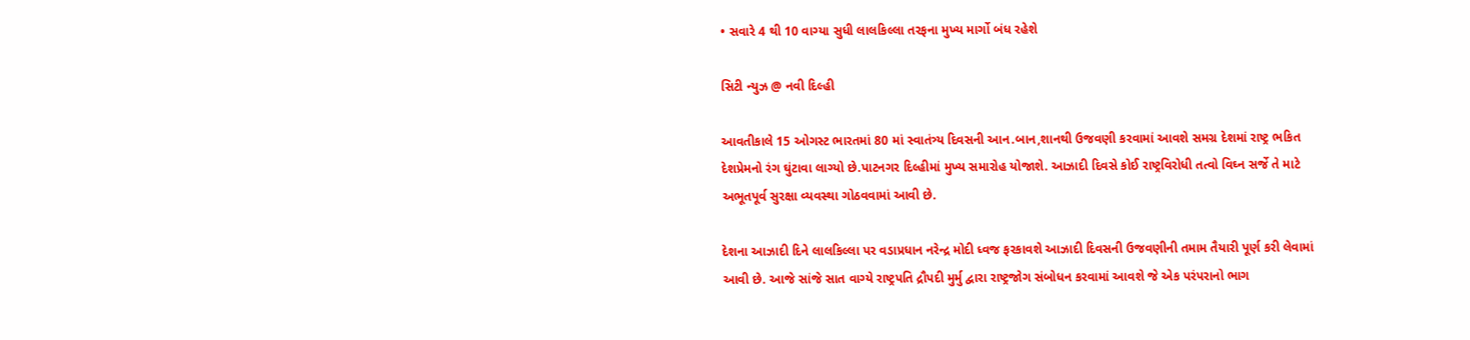• સવારે 4 થી 10 વાગ્યા સુધી લાલકિલ્લા તરફના મુખ્ય માર્ગો બંધ રહેશે

સિટી ન્યુઝ @ નવી દિલ્હી

આવતીકાલે 15 ઓગસ્ટ ભારતમાં 80 માં સ્વાતંત્ર્ય દિવસની આન.બાન,શાનથી ઉજવણી કરવામાં આવશે સમગ્ર દેશમાં રાષ્ટ્ર ભકિત દેશપ્રેમનો રંગ ઘુંટાવા લાગ્યો છે.પાટનગર દિલ્હીમાં મુખ્ય સમારોહ યોજાશે. આઝાદી દિવસે કોઈ રાષ્ટ્રવિરોધી તત્વો વિઘ્ન સર્જે તે માટે અભૂતપૂર્વ સુરક્ષા વ્યવસ્થા ગોઠવવામાં આવી છે.

દેશના આઝાદી દિને લાલકિલ્લા પર વડાપ્રધાન નરેન્દ્ર મોદી ધ્વજ ફરકાવશે આઝાદી દિવસની ઉજવણીની તમામ તૈયારી પૂર્ણ કરી લેવામાં આવી છે. આજે સાંજે સાત વાગ્યે રાષ્ટ્રપતિ દ્રૌપદી મુર્મુ દ્વારા રાષ્ટ્રજોગ સંબોધન કરવામાં આવશે જે એક પરંપરાનો ભાગ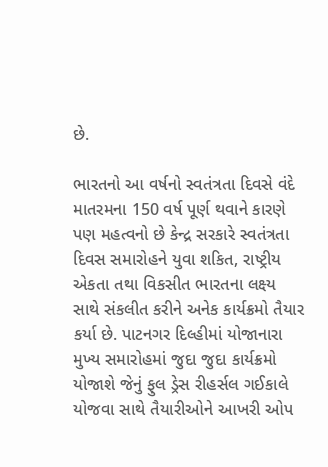છે.

ભારતનો આ વર્ષનો સ્વતંત્રતા દિવસે વંદે માતરમના 150 વર્ષ પૂર્ણ થવાને કારણે પણ મહત્વનો છે કેન્દ્ર સરકારે સ્વતંત્રતા દિવસ સમારોહને યુવા શકિત, રાષ્ટ્રીય એકતા તથા વિકસીત ભારતના લક્ષ્ય સાથે સંકલીત કરીને અનેક કાર્યક્રમો તૈયાર કર્યા છે. પાટનગર દિલ્હીમાં યોજાનારા મુખ્ય સમારોહમાં જુદા જુદા કાર્યક્રમો યોજાશે જેનું ફુલ ડ્રેસ રીહર્સલ ગઈકાલે યોજવા સાથે તૈયારીઓને આખરી ઓપ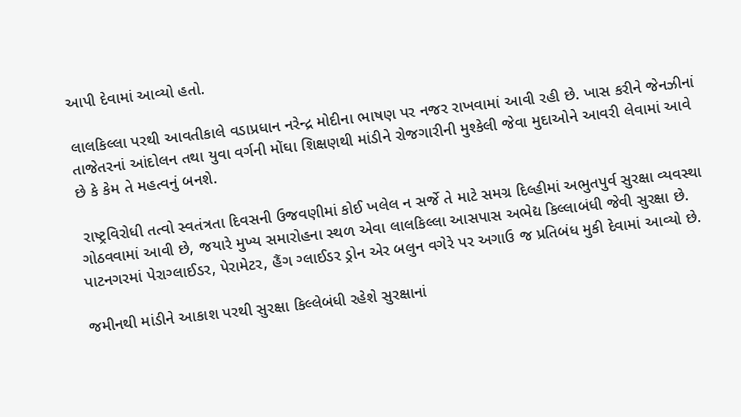આપી દેવામાં આવ્યો હતો.

લાલકિલ્લા પરથી આવતીકાલે વડાપ્રધાન નરેન્દ્ર મોદીના ભાષણ પર નજર રાખવામાં આવી રહી છે. ખાસ કરીને જેનઝીનાં તાજેતરનાં આંદોલન તથા યુવા વર્ગની મોંઘા શિક્ષણથી માંડીને રોજગારીની મુશ્કેલી જેવા મુદાઓને આવરી લેવામાં આવે છે કે કેમ તે મહત્વનું બનશે.

 રાષ્ટ્રવિરોધી તત્વો સ્વતંત્રતા દિવસની ઉજવણીમાં કોઈ ખલેલ ન સર્જે તે માટે સમગ્ર દિલ્હીમાં અભુતપુર્વ સુરક્ષા વ્યવસ્થા ગોઠવવામાં આવી છે, જયારે મુખ્ય સમારોહના સ્થળ એવા લાલકિલ્લા આસપાસ અભેદ્ય કિલ્લાબંધી જેવી સુરક્ષા છે. પાટનગરમાં પેરાગ્લાઈડર, પેરામેટર, હૈંગ ગ્લાઈડર ડ્રોન એર બલુન વગેરે પર અગાઉ જ પ્રતિબંધ મુકી દેવામાં આવ્યો છે.

જમીનથી માંડીને આકાશ પરથી સુરક્ષા કિલ્લેબંધી રહેશે સુરક્ષાનાં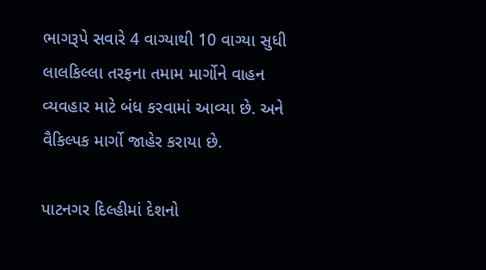ભાગરૂપે સવારે 4 વાગ્યાથી 10 વાગ્યા સુધી લાલકિલ્લા તરફના તમામ માર્ગોને વાહન વ્યવહાર માટે બંધ કરવામાં આવ્યા છે. અને વૈકિલ્પક માર્ગો જાહેર કરાયા છે.

પાટનગર દિલ્હીમાં દેશનો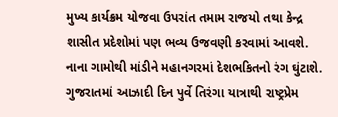મુખ્ય કાર્યક્રમ યોજવા ઉપરાંત તમામ રાજયો તથા કેન્દ્ર શાસીત પ્રદેશોમાં પણ ભવ્ય ઉજવણી કરવામાં આવશે. નાના ગામોથી માંડીને મહાનગરમાં દેશભકિતનો રંગ ઘુંટાશે. ગુજરાતમાં આઝાદી દિન પુર્વે તિરંગા યાત્રાથી રાષ્ટ્રપ્રેમ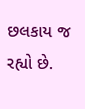છલકાય જ રહ્યો છે.